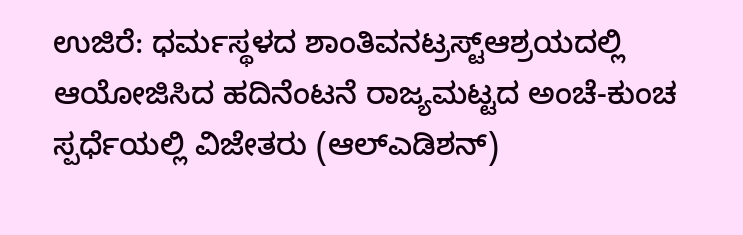ಉಜಿರೆ: ಧರ್ಮಸ್ಥಳದ ಶಾಂತಿವನಟ್ರಸ್ಟ್ಆಶ್ರಯದಲ್ಲಿ ಆಯೋಜಿಸಿದ ಹದಿನೆಂಟನೆ ರಾಜ್ಯಮಟ್ಟದ ಅಂಚೆ-ಕುಂಚ ಸ್ಪರ್ಧೆಯಲ್ಲಿ ವಿಜೇತರು (ಆಲ್‌ಎಡಿಶನ್)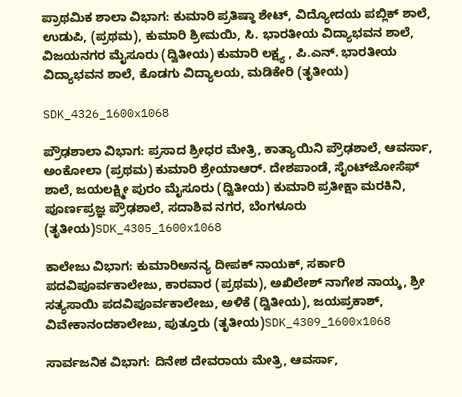ಪ್ರಾಥಮಿಕ ಶಾಲಾ ವಿಭಾಗ: ಕುಮಾರಿ ಪ್ರತಿಷ್ಠಾ ಶೇಟ್, ವಿದ್ಯೋದಯ ಪಬ್ಲಿಕ್ ಶಾಲೆ, ಉಡುಪಿ, (ಪ್ರಥಮ), ಕುಮಾರಿ ಶ್ರೀಮಯಿ, ಸಿ. ಭಾರತೀಯ ವಿದ್ಯಾಭವನ ಶಾಲೆ, ವಿಜಯನಗರ ಮೈಸೂರು (ದ್ವಿತೀಯ) ಕುಮಾರಿ ಲಕ್ಷ್ಯ , ಪಿ.ಎನ್. ಭಾರತೀಯ ವಿದ್ಯಾಭವನ ಶಾಲೆ, ಕೊಡಗು ವಿದ್ಯಾಲಯ, ಮಡಿಕೇರಿ (ತೃತೀಯ)

SDK_4326_1600x1068

ಪ್ರೌಢಶಾಲಾ ವಿಭಾಗ: ಪ್ರಸಾದ ಶ್ರೀಧರ ಮೇತ್ರಿ, ಕಾತ್ಯಾಯಿನಿ ಪ್ರೌಢಶಾಲೆ, ಆವರ್ಸಾ, ಅಂಕೋಲಾ (ಪ್ರಥಮ) ಕುಮಾರಿ ಶ್ರೇಯಾಆರ್. ದೇಶಪಾಂಡೆ, ಸೈಂಟ್‌ಜೋಸೆಫ್ ಶಾಲೆ, ಜಯಲಕ್ಷ್ಮೀ ಪುರಂ ಮೈಸೂರು (ದ್ವಿತೀಯ) ಕುಮಾರಿ ಪ್ರತೀಕ್ಷಾ ಮರಕಿನಿ, ಪೂರ್ಣಪ್ರಜ್ಞ ಪ್ರೌಢಶಾಲೆ, ಸದಾಶಿವ ನಗರ, ಬೆಂಗಳೂರು (ತೃತೀಯ)SDK_4305_1600x1068

ಕಾಲೇಜು ವಿಭಾಗ: ಕುಮಾರಿಅನನ್ಯ ದೀಪಕ್ ನಾಯಕ್, ಸರ್ಕಾರಿ ಪದವಿಪೂರ್ವಕಾಲೇಜು, ಕಾರವಾರ (ಪ್ರಥಮ), ಅಖಿಲೇಶ್ ನಾಗೇಶ ನಾಯ್ಕ, ಶ್ರೀ ಸತ್ಯಸಾಯಿ ಪದವಿಪೂರ್ವಕಾಲೇಜು, ಅಳಿಕೆ (ದ್ವಿತೀಯ), ಜಯಪ್ರಕಾಶ್, ವಿವೇಕಾನಂದಕಾಲೇಜು, ಪುತ್ತೂರು (ತೃತೀಯ)SDK_4309_1600x1068

ಸಾರ್ವಜನಿಕ ವಿಭಾಗ: ದಿನೇಶ ದೇವರಾಯ ಮೇತ್ರಿ, ಆವರ್ಸಾ,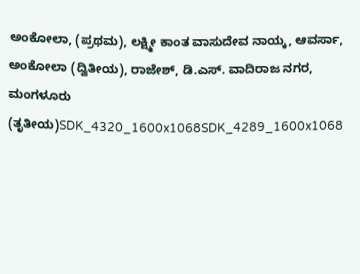ಅಂಕೋಲಾ, (ಪ್ರಥಮ), ಲಕ್ಷ್ಮೀ ಕಾಂತ ವಾಸುದೇವ ನಾಯ್ಕ, ಆವರ್ಸಾ, ಅಂಕೋಲಾ (ದ್ವಿತೀಯ), ರಾಜೇಶ್, ಡಿ.ಎಸ್. ವಾದಿರಾಜ ನಗರ, ಮಂಗಳೂರು (ತೃತೀಯ)SDK_4320_1600x1068SDK_4289_1600x1068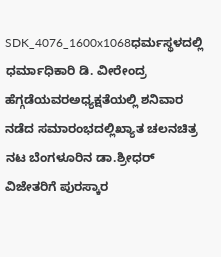SDK_4076_1600x1068ಧರ್ಮಸ್ಥಳದಲ್ಲಿ ಧರ್ಮಾಧಿಕಾರಿ ಡಿ. ವೀರೇಂದ್ರ ಹೆಗ್ಗಡೆಯವರಅಧ್ಯಕ್ಷತೆಯಲ್ಲಿ ಶನಿವಾರ ನಡೆದ ಸಮಾರಂಭದಲ್ಲಿಖ್ಯಾತ ಚಲನಚಿತ್ರ ನಟ ಬೆಂಗಳೂರಿನ ಡಾ.ಶ್ರೀಧರ್ ವಿಜೇತರಿಗೆ ಪುರಸ್ಕಾರ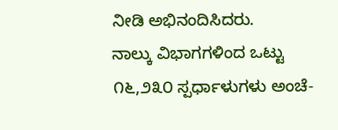ನೀಡಿ ಅಭಿನಂದಿಸಿದರು.
ನಾಲ್ಕು ವಿಭಾಗಗಳಿಂದ ಒಟ್ಟು ೧೬,೨೩೦ ಸ್ಪರ್ಧಾಳುಗಳು ಅಂಚೆ-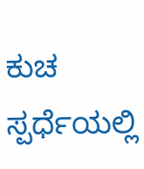ಕುಚ ಸ್ಪರ್ಧೆಯಲ್ಲಿ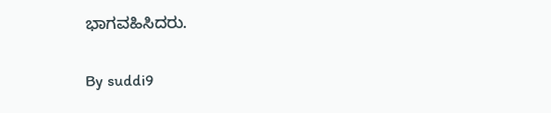ಭಾಗವಹಿಸಿದರು.

By suddi9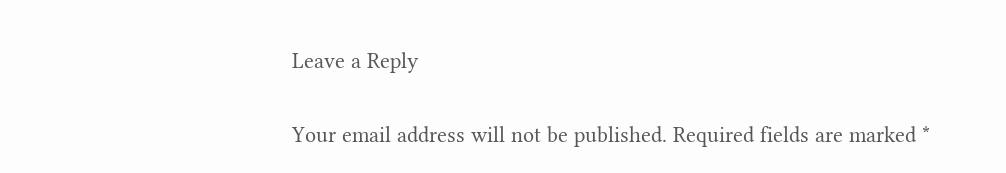Leave a Reply

Your email address will not be published. Required fields are marked *